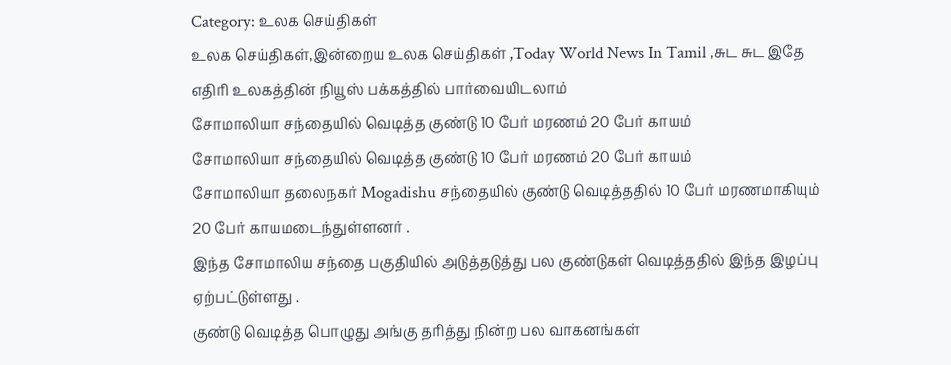Category: உலக செய்திகள்
உலக செய்திகள்,இன்றைய உலக செய்திகள் ,Today World News In Tamil ,சுட சுட இதே எதிரி உலகத்தின் நியூஸ் பக்கத்தில் பார்வையிடலாம்
சோமாலியா சந்தையில் வெடித்த குண்டு 10 பேர் மரணம் 20 பேர் காயம்
சோமாலியா சந்தையில் வெடித்த குண்டு 10 பேர் மரணம் 20 பேர் காயம்
சோமாலியா தலைநகர் Mogadishu சந்தையில் குண்டு வெடித்ததில் 10 பேர் மரணமாகியும் 20 பேர் காயமடைந்துள்ளனர் .
இந்த சோமாலிய சந்தை பகுதியில் அடுத்தடுத்து பல குண்டுகள் வெடித்ததில் இந்த இழப்பு ஏற்பட்டுள்ளது .
குண்டு வெடித்த பொழுது அங்கு தரித்து நின்ற பல வாகனங்கள்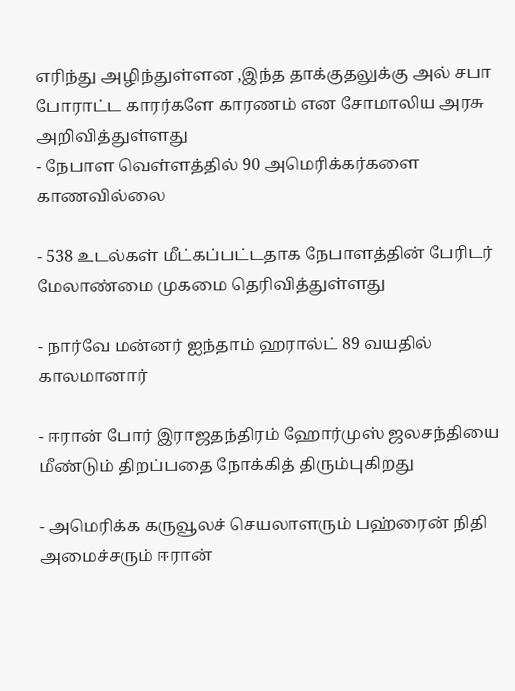எரிந்து அழிந்துள்ளன ,இந்த தாக்குதலுக்கு அல் சபா போராட்ட காரர்களே காரணம் என சோமாலிய அரசு அறிவித்துள்ளது
- நேபாள வெள்ளத்தில் 90 அமெரிக்கர்களை காணவில்லை

- 538 உடல்கள் மீட்கப்பட்டதாக நேபாளத்தின் பேரிடர் மேலாண்மை முகமை தெரிவித்துள்ளது

- நார்வே மன்னர் ஐந்தாம் ஹரால்ட் 89 வயதில் காலமானார்

- ஈரான் போர் இராஜதந்திரம் ஹோர்முஸ் ஜலசந்தியை மீண்டும் திறப்பதை நோக்கித் திரும்புகிறது

- அமெரிக்க கருவூலச் செயலாளரும் பஹ்ரைன் நிதி அமைச்சரும் ஈரான்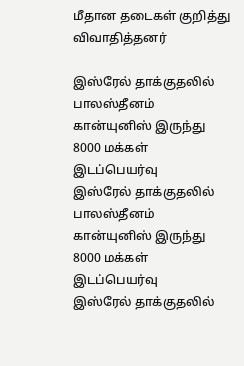மீதான தடைகள் குறித்து விவாதித்தனர்

இஸ்ரேல் தாக்குதலில் பாலஸ்தீனம் கான்யுனிஸ் இருந்து 8000 மக்கள் இடப்பெயர்வு
இஸ்ரேல் தாக்குதலில் பாலஸ்தீனம் கான்யுனிஸ் இருந்து 8000 மக்கள் இடப்பெயர்வு
இஸ்ரேல் தாக்குதலில்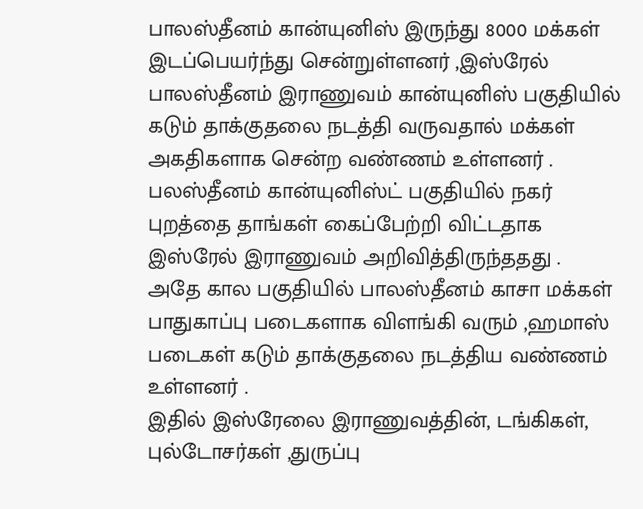பாலஸ்தீனம் கான்யுனிஸ் இருந்து 8000 மக்கள் இடப்பெயர்ந்து சென்றுள்ளனர் ,இஸ்ரேல் பாலஸ்தீனம் இராணுவம் கான்யுனிஸ் பகுதியில் கடும் தாக்குதலை நடத்தி வருவதால் மக்கள் அகதிகளாக சென்ற வண்ணம் உள்ளனர் .
பலஸ்தீனம் கான்யுனிஸ்ட் பகுதியில் நகர் புறத்தை தாங்கள் கைப்பேற்றி விட்டதாக இஸ்ரேல் இராணுவம் அறிவித்திருந்ததது .
அதே கால பகுதியில் பாலஸ்தீனம் காசா மக்கள் பாதுகாப்பு படைகளாக விளங்கி வரும் ,ஹமாஸ் படைகள் கடும் தாக்குதலை நடத்திய வண்ணம் உள்ளனர் .
இதில் இஸ்ரேலை இராணுவத்தின், டங்கிகள், புல்டோசர்கள் ,துருப்பு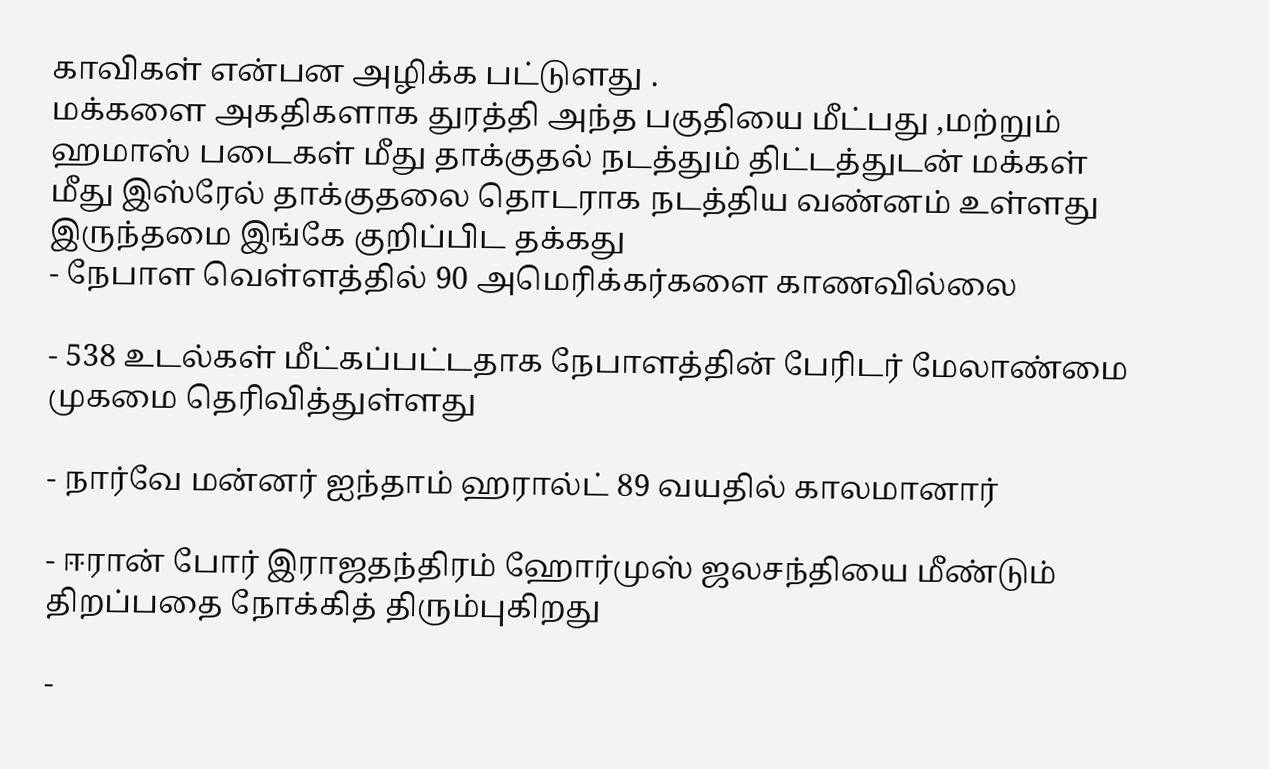காவிகள் என்பன அழிக்க பட்டுளது .
மக்களை அகதிகளாக துரத்தி அந்த பகுதியை மீட்பது ,மற்றும் ஹமாஸ் படைகள் மீது தாக்குதல் நடத்தும் திட்டத்துடன் மக்கள் மீது இஸ்ரேல் தாக்குதலை தொடராக நடத்திய வண்னம் உள்ளது இருந்தமை இங்கே குறிப்பிட தக்கது
- நேபாள வெள்ளத்தில் 90 அமெரிக்கர்களை காணவில்லை

- 538 உடல்கள் மீட்கப்பட்டதாக நேபாளத்தின் பேரிடர் மேலாண்மை முகமை தெரிவித்துள்ளது

- நார்வே மன்னர் ஐந்தாம் ஹரால்ட் 89 வயதில் காலமானார்

- ஈரான் போர் இராஜதந்திரம் ஹோர்முஸ் ஜலசந்தியை மீண்டும் திறப்பதை நோக்கித் திரும்புகிறது

-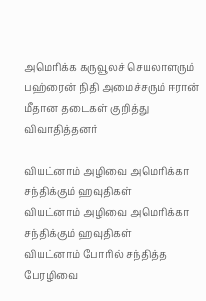அமெரிக்க கருவூலச் செயலாளரும் பஹ்ரைன் நிதி அமைச்சரும் ஈரான் மீதான தடைகள் குறித்து விவாதித்தனர்

வியட்னாம் அழிவை அமெரிக்கா சந்திக்கும் ஹவுதிகள்
வியட்னாம் அழிவை அமெரிக்கா சந்திக்கும் ஹவுதிகள்
வியட்னாம் போரில் சந்தித்த பேரழிவை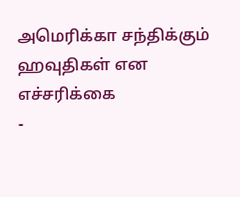அமெரிக்கா சந்திக்கும் ஹவுதிகள் என எச்சரிக்கை
-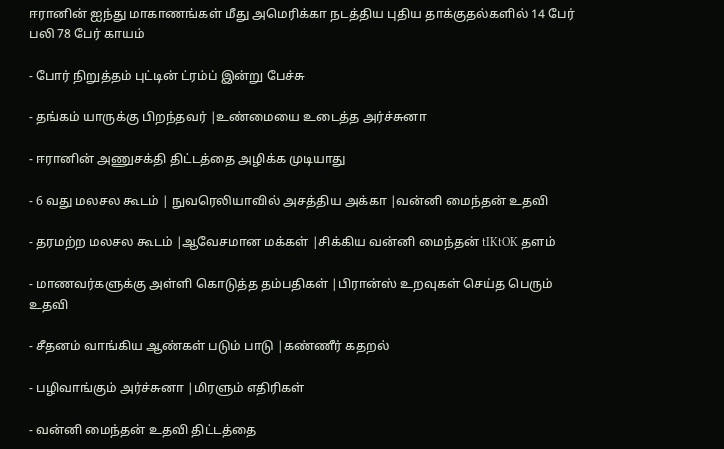ஈரானின் ஐந்து மாகாணங்கள் மீது அமெரிக்கா நடத்திய புதிய தாக்குதல்களில் 14 பேர் பலி 78 பேர் காயம்

- போர் நிறுத்தம் புட்டின் ட்ரம்ப் இன்று பேச்சு

- தங்கம் யாருக்கு பிறந்தவர் |உண்மையை உடைத்த அர்ச்சுனா

- ஈரானின் அணுசக்தி திட்டத்தை அழிக்க முடியாது

- 6 வது மலசல கூடம் | நுவரெலியாவில் அசத்திய அக்கா |வன்னி மைந்தன் உதவி

- தரமற்ற மலசல கூடம் |ஆவேசமான மக்கள் |சிக்கிய வன்னி மைந்தன் tIKtOK தளம்

- மாணவர்களுக்கு அள்ளி கொடுத்த தம்பதிகள் |பிரான்ஸ் உறவுகள் செய்த பெரும் உதவி

- சீதனம் வாங்கிய ஆண்கள் படும் பாடு |கண்ணீர் கதறல்

- பழிவாங்கும் அர்ச்சுனா |மிரளும் எதிரிகள்

- வன்னி மைந்தன் உதவி திட்டத்தை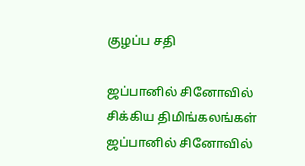குழப்ப சதி

ஜப்பானில் சினோவில் சிக்கிய திமிங்கலங்கள்
ஜப்பானில் சினோவில்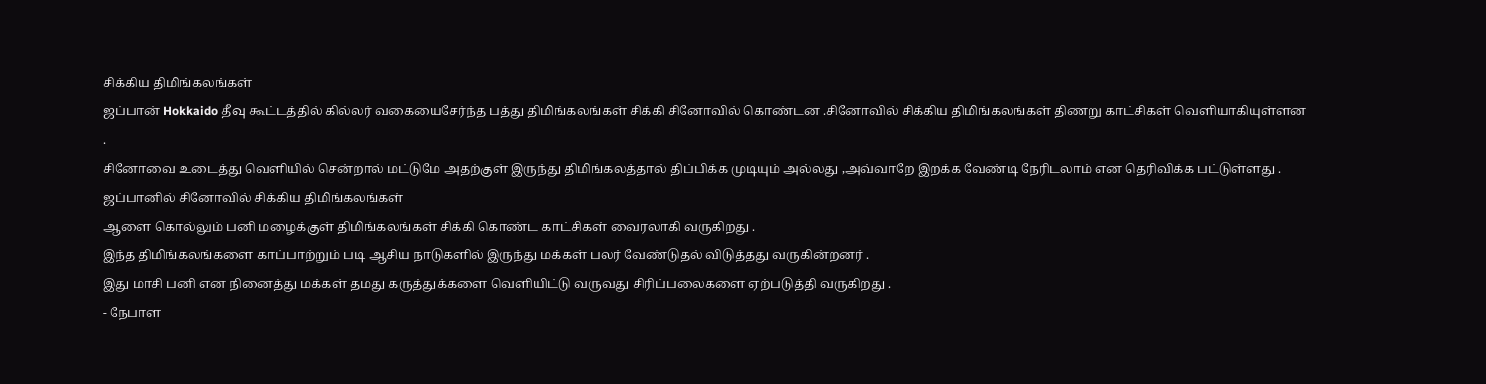சிக்கிய திமிங்கலங்கள்
ஜப்பான் Hokkaido தீவு கூட்டத்தில் கில்லர் வகையைசேர்ந்த பத்து திமிங்கலங்கள் சிக்கி சினோவில் கொண்டன .சினோவில் சிக்கிய திமிங்கலங்கள் திணறு காட்சிகள் வெளியாகியுள்ளன .
சினோவை உடைத்து வெளியில் சென்றால் மட்டுமே அதற்குள் இருந்து திமிங்கலத்தால் திப்பிக்க முடியும் அல்லது ,அவ்வாறே இறக்க வேண்டி நேரிடலாம் என தெரிவிக்க பட்டுள்ளது .
ஜப்பானில் சினோவில் சிக்கிய திமிங்கலங்கள்
ஆளை கொல்லும் பனி மழைக்குள் திமிங்கலங்கள் சிக்கி கொண்ட காட்சிகள் வைரலாகி வருகிறது .
இந்த திமிங்கலங்களை காப்பாற்றும் படி ஆசிய நாடுகளில் இருந்து மக்கள் பலர் வேண்டுதல் விடுத்தது வருகின்றனர் .
இது மாசி பனி என நினைத்து மக்கள் தமது கருத்துக்களை வெளியிட்டு வருவது சிரிப்பலைகளை ஏற்படுத்தி வருகிறது .
- நேபாள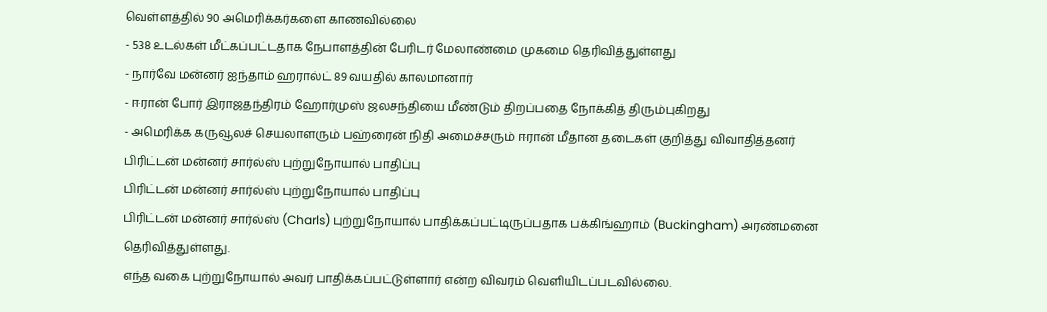வெள்ளத்தில் 90 அமெரிக்கர்களை காணவில்லை
- 538 உடல்கள் மீட்கப்பட்டதாக நேபாளத்தின் பேரிடர் மேலாண்மை முகமை தெரிவித்துள்ளது
- நார்வே மன்னர் ஐந்தாம் ஹரால்ட் 89 வயதில் காலமானார்
- ஈரான் போர் இராஜதந்திரம் ஹோர்முஸ் ஜலசந்தியை மீண்டும் திறப்பதை நோக்கித் திரும்புகிறது
- அமெரிக்க கருவூலச் செயலாளரும் பஹ்ரைன் நிதி அமைச்சரும் ஈரான் மீதான தடைகள் குறித்து விவாதித்தனர்
பிரிட்டன் மன்னர் சார்ல்ஸ் புற்றுநோயால் பாதிப்பு
பிரிட்டன் மன்னர் சார்ல்ஸ் புற்றுநோயால் பாதிப்பு
பிரிட்டன் மன்னர் சார்ல்ஸ் (Charls) புற்றுநோயால் பாதிக்கப்பட்டிருப்பதாக பக்கிங்ஹாம் (Buckingham) அரண்மனை தெரிவித்துள்ளது.
எந்த வகை புற்றுநோயால் அவர் பாதிக்கப்பட்டுள்ளார் என்ற விவரம் வெளியிடப்படவில்லை.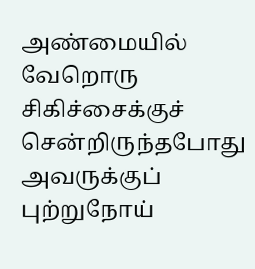அண்மையில் வேறொரு சிகிச்சைக்குச் சென்றிருந்தபோது அவருக்குப் புற்றுநோய்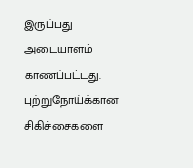இருப்பது அடையாளம் காணப்பட்டது.
புற்றுநோய்க்கான சிகிச்சைகளை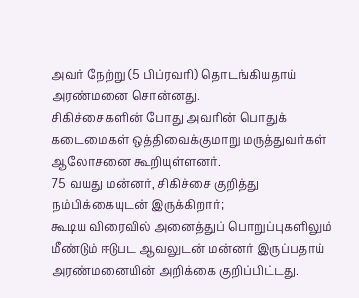அவர் நேற்று (5 பிப்ரவரி) தொடங்கியதாய் அரண்மனை சொன்னது.
சிகிச்சைகளின் போது அவரின் பொதுக் கடைமைகள் ஒத்திவைக்குமாறு மருத்துவர்கள் ஆலோசனை கூறியுள்ளனர்.
75 வயது மன்னர், சிகிச்சை குறித்து நம்பிக்கையுடன் இருக்கிறார்;
கூடிய விரைவில் அனைத்துப் பொறுப்புகளிலும் மீண்டும் ஈடுபட ஆவலுடன் மன்னர் இருப்பதாய் அரண்மனையின் அறிக்கை குறிப்பிட்டது.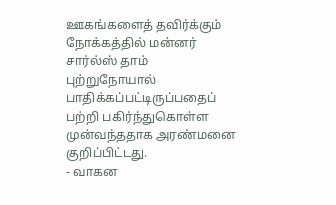ஊகங்களைத் தவிர்க்கும் நோக்கத்தில் மன்னர் சார்ல்ஸ் தாம் புற்றுநோயால் பாதிக்கப்பட்டிருப்பதைப் பற்றி பகிர்ந்துகொள்ள முன்வந்ததாக அரண்மனை குறிப்பிட்டது.
- வாகன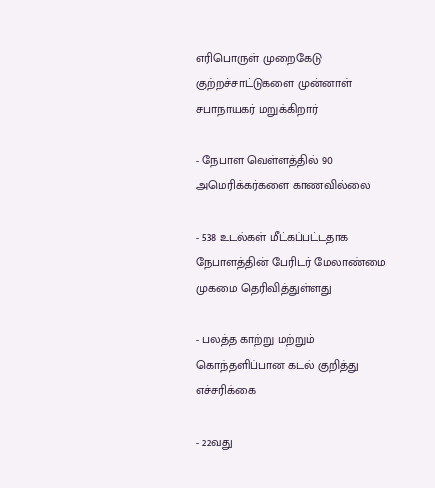எரிபொருள் முறைகேடு குற்றச்சாட்டுகளை முன்னாள் சபாநாயகர் மறுக்கிறார்

- நேபாள வெள்ளத்தில் 90 அமெரிக்கர்களை காணவில்லை

- 538 உடல்கள் மீட்கப்பட்டதாக நேபாளத்தின் பேரிடர் மேலாண்மை முகமை தெரிவித்துள்ளது

- பலத்த காற்று மற்றும் கொந்தளிப்பான கடல் குறித்து எச்சரிக்கை

- 22வது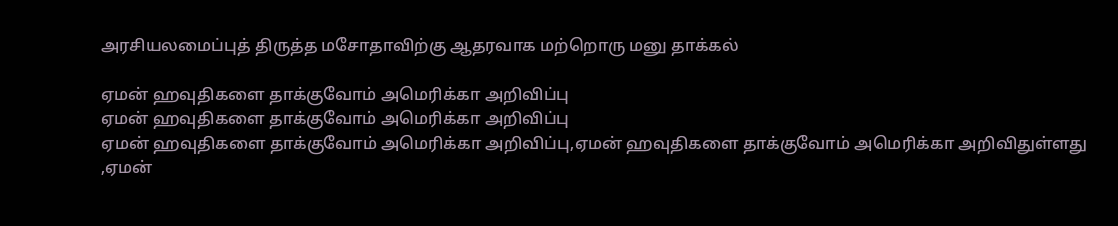அரசியலமைப்புத் திருத்த மசோதாவிற்கு ஆதரவாக மற்றொரு மனு தாக்கல்

ஏமன் ஹவுதிகளை தாக்குவோம் அமெரிக்கா அறிவிப்பு
ஏமன் ஹவுதிகளை தாக்குவோம் அமெரிக்கா அறிவிப்பு
ஏமன் ஹவுதிகளை தாக்குவோம் அமெரிக்கா அறிவிப்பு,ஏமன் ஹவுதிகளை தாக்குவோம் அமெரிக்கா அறிவிதுள்ளது ,ஏமன்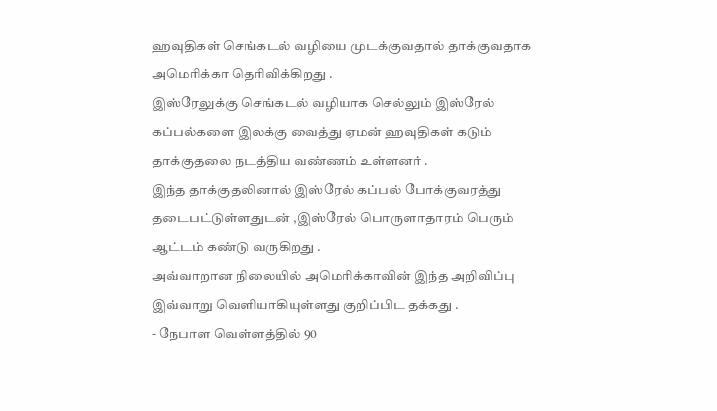ஹவுதிகள் செங்கடல் வழியை முடக்குவதால் தாக்குவதாக அமெரிக்கா தெரிவிக்கிறது .
இஸ்ரேலுக்கு செங்கடல் வழியாக செல்லும் இஸ்ரேல் கப்பல்களை இலக்கு வைத்து ஏமன் ஹவுதிகள் கடும் தாக்குதலை நடத்திய வண்ணம் உள்ளனர் .
இந்த தாக்குதலினால் இஸ்ரேல் கப்பல் போக்குவரத்து தடைபட்டுள்ளதுடன் ,இஸ்ரேல் பொருளாதாரம் பெரும் ஆட்டம் கண்டு வருகிறது .
அவ்வாறான நிலையில் அமெரிக்காவின் இந்த அறிவிப்பு இவ்வாறு வெளியாகியுள்ளது குறிப்பிட தக்கது .
- நேபாள வெள்ளத்தில் 90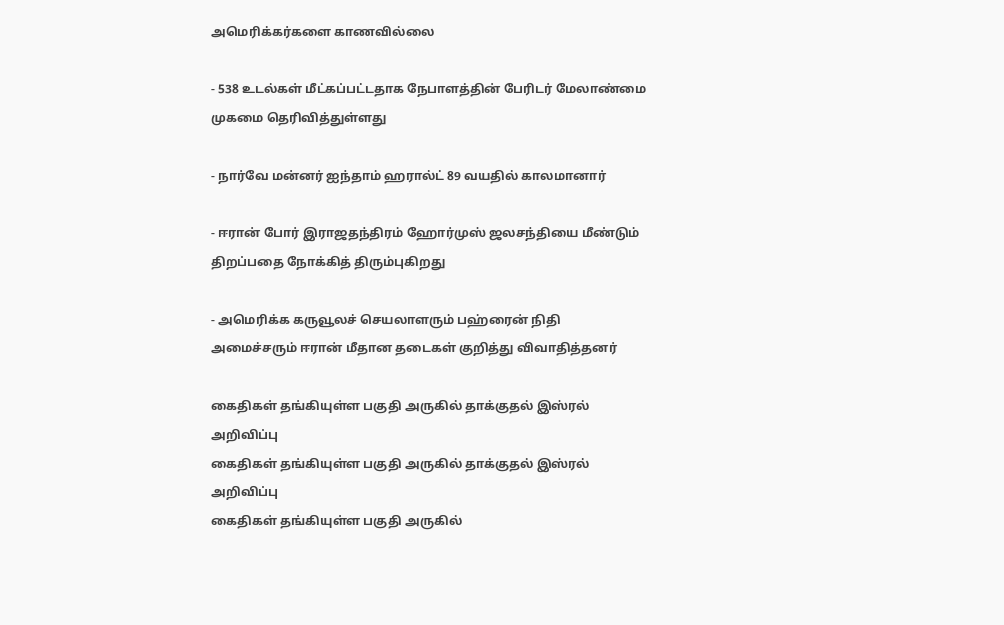அமெரிக்கர்களை காணவில்லை

- 538 உடல்கள் மீட்கப்பட்டதாக நேபாளத்தின் பேரிடர் மேலாண்மை முகமை தெரிவித்துள்ளது

- நார்வே மன்னர் ஐந்தாம் ஹரால்ட் 89 வயதில் காலமானார்

- ஈரான் போர் இராஜதந்திரம் ஹோர்முஸ் ஜலசந்தியை மீண்டும் திறப்பதை நோக்கித் திரும்புகிறது

- அமெரிக்க கருவூலச் செயலாளரும் பஹ்ரைன் நிதி அமைச்சரும் ஈரான் மீதான தடைகள் குறித்து விவாதித்தனர்

கைதிகள் தங்கியுள்ள பகுதி அருகில் தாக்குதல் இஸ்ரல் அறிவிப்பு
கைதிகள் தங்கியுள்ள பகுதி அருகில் தாக்குதல் இஸ்ரல் அறிவிப்பு
கைதிகள் தங்கியுள்ள பகுதி அருகில்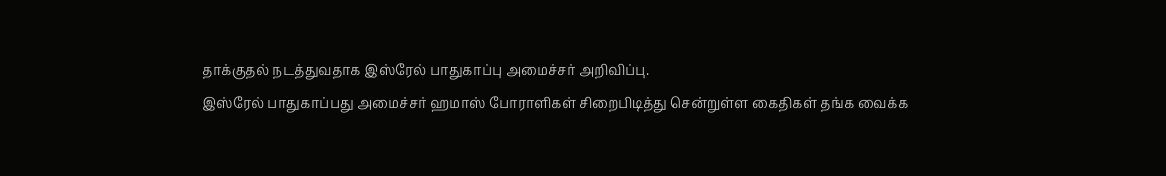தாக்குதல் நடத்துவதாக இஸ்ரேல் பாதுகாப்பு அமைச்சர் அறிவிப்பு.
இஸ்ரேல் பாதுகாப்பது அமைச்சர் ஹமாஸ் போராளிகள் சிறைபிடித்து சென்றுள்ள கைதிகள் தங்க வைக்க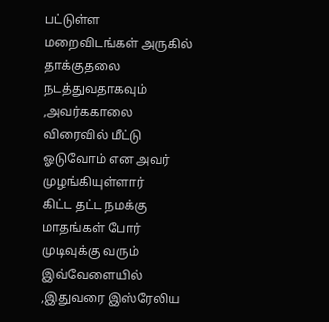பட்டுள்ள மறைவிடங்கள் அருகில் தாக்குதலை நடத்துவதாகவும் ,அவர்ககாலை விரைவில் மீட்டு ஓடுவோம் என அவர் முழங்கியுள்ளார்
கிட்ட தட்ட நமக்கு மாதங்கள் போர் முடிவுக்கு வரும் இவ்வேளையில் ,இதுவரை இஸ்ரேலிய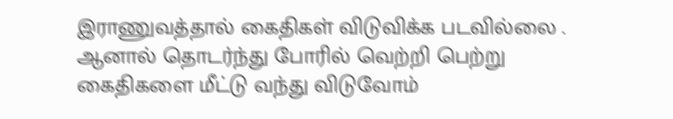இராணுவத்தால் கைதிகள் விடுவிக்க படவில்லை .
ஆனால் தொடர்ந்து போரில் வெற்றி பெற்று கைதிகளை மீட்டு வந்து விடுவோம்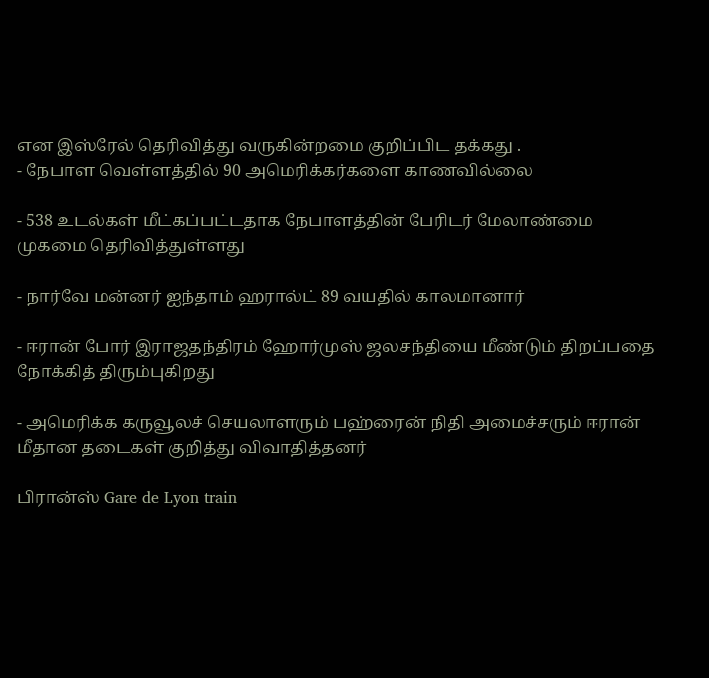என இஸ்ரேல் தெரிவித்து வருகின்றமை குறிப்பிட தக்கது .
- நேபாள வெள்ளத்தில் 90 அமெரிக்கர்களை காணவில்லை

- 538 உடல்கள் மீட்கப்பட்டதாக நேபாளத்தின் பேரிடர் மேலாண்மை முகமை தெரிவித்துள்ளது

- நார்வே மன்னர் ஐந்தாம் ஹரால்ட் 89 வயதில் காலமானார்

- ஈரான் போர் இராஜதந்திரம் ஹோர்முஸ் ஜலசந்தியை மீண்டும் திறப்பதை நோக்கித் திரும்புகிறது

- அமெரிக்க கருவூலச் செயலாளரும் பஹ்ரைன் நிதி அமைச்சரும் ஈரான் மீதான தடைகள் குறித்து விவாதித்தனர்

பிரான்ஸ் Gare de Lyon train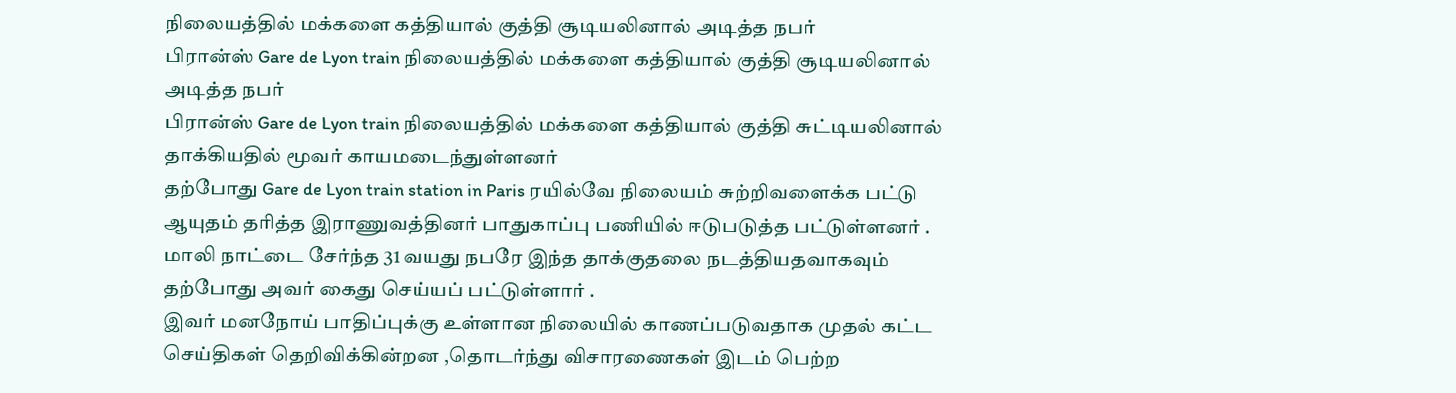நிலையத்தில் மக்களை கத்தியால் குத்தி சூடியலினால் அடித்த நபர்
பிரான்ஸ் Gare de Lyon train நிலையத்தில் மக்களை கத்தியால் குத்தி சூடியலினால் அடித்த நபர்
பிரான்ஸ் Gare de Lyon train நிலையத்தில் மக்களை கத்தியால் குத்தி சுட்டியலினால் தாக்கியதில் மூவர் காயமடைந்துள்ளனர்
தற்போது Gare de Lyon train station in Paris ரயில்வே நிலையம் சுற்றிவளைக்க பட்டு ஆயுதம் தரித்த இராணுவத்தினர் பாதுகாப்பு பணியில் ஈடுபடுத்த பட்டுள்ளனர் .
மாலி நாட்டை சேர்ந்த 31 வயது நபரே இந்த தாக்குதலை நடத்தியதவாகவும் தற்போது அவர் கைது செய்யப் பட்டுள்ளார் .
இவர் மனநோய் பாதிப்புக்கு உள்ளான நிலையில் காணப்படுவதாக முதல் கட்ட செய்திகள் தெறிவிக்கின்றன ,தொடர்ந்து விசாரணைகள் இடம் பெற்ற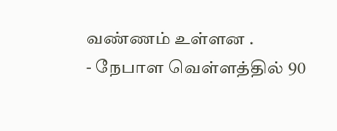வண்ணம் உள்ளன .
- நேபாள வெள்ளத்தில் 90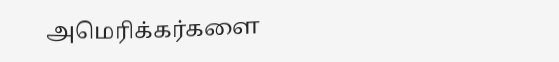அமெரிக்கர்களை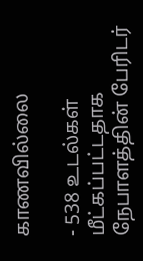காணவில்லை

- 538 உடல்கள் மீட்கப்பட்டதாக நேபாளத்தின் பேரிடர்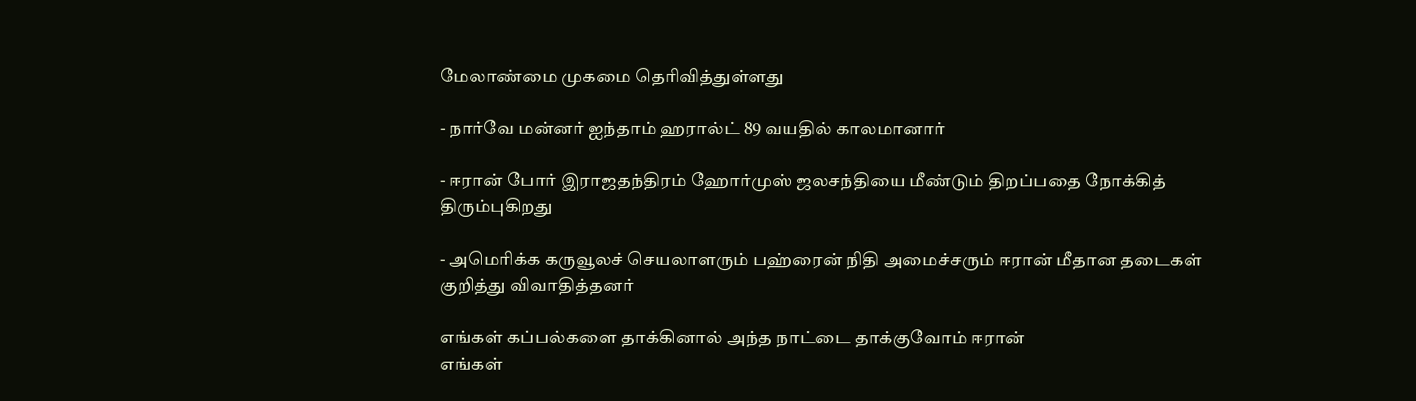மேலாண்மை முகமை தெரிவித்துள்ளது

- நார்வே மன்னர் ஐந்தாம் ஹரால்ட் 89 வயதில் காலமானார்

- ஈரான் போர் இராஜதந்திரம் ஹோர்முஸ் ஜலசந்தியை மீண்டும் திறப்பதை நோக்கித் திரும்புகிறது

- அமெரிக்க கருவூலச் செயலாளரும் பஹ்ரைன் நிதி அமைச்சரும் ஈரான் மீதான தடைகள் குறித்து விவாதித்தனர்

எங்கள் கப்பல்களை தாக்கினால் அந்த நாட்டை தாக்குவோம் ஈரான்
எங்கள்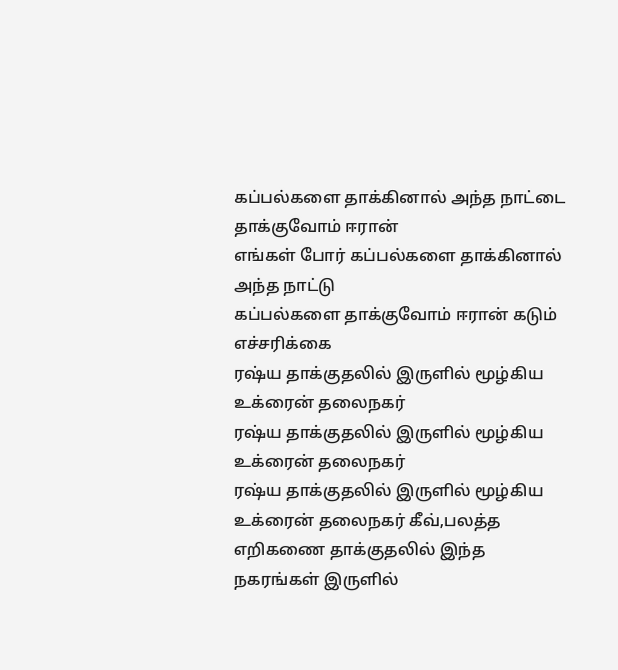கப்பல்களை தாக்கினால் அந்த நாட்டை தாக்குவோம் ஈரான்
எங்கள் போர் கப்பல்களை தாக்கினால் அந்த நாட்டு
கப்பல்களை தாக்குவோம் ஈரான் கடும் எச்சரிக்கை
ரஷ்ய தாக்குதலில் இருளில் மூழ்கிய உக்ரைன் தலைநகர்
ரஷ்ய தாக்குதலில் இருளில் மூழ்கிய உக்ரைன் தலைநகர்
ரஷ்ய தாக்குதலில் இருளில் மூழ்கிய உக்ரைன் தலைநகர் கீவ்,பலத்த எறிகணை தாக்குதலில் இந்த நகரங்கள் இருளில்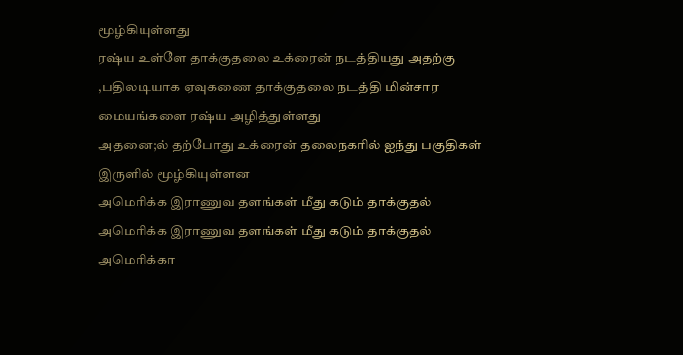மூழ்கியுள்ளது
ரஷ்ய உள்ளே தாக்குதலை உக்ரைன் நடத்தியது அதற்கு ,பதிலடியாக ஏவுகணை தாக்குதலை நடத்தி மின்சார மையங்களை ரஷ்ய அழித்துள்ளது
அதனை;ல் தற்போது உக்ரைன் தலைநகரில் ஐந்து பகுதிகள் இருளில் மூழ்கியுள்ளன
அமெரிக்க இராணுவ தளங்கள் மீது கடும் தாக்குதல்
அமெரிக்க இராணுவ தளங்கள் மீது கடும் தாக்குதல்
அமெரிக்கா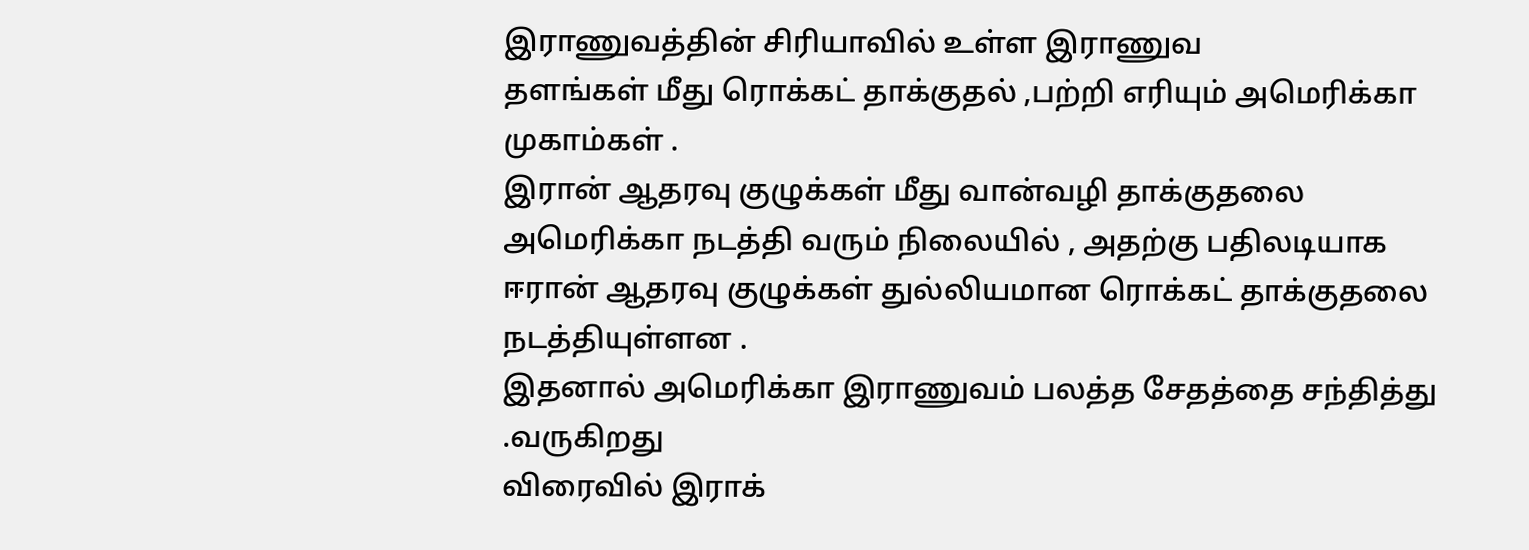இராணுவத்தின் சிரியாவில் உள்ள இராணுவ
தளங்கள் மீது ரொக்கட் தாக்குதல் ,பற்றி எரியும் அமெரிக்கா முகாம்கள் .
இரான் ஆதரவு குழுக்கள் மீது வான்வழி தாக்குதலை அமெரிக்கா நடத்தி வரும் நிலையில் , அதற்கு பதிலடியாக ஈரான் ஆதரவு குழுக்கள் துல்லியமான ரொக்கட் தாக்குதலை நடத்தியுள்ளன .
இதனால் அமெரிக்கா இராணுவம் பலத்த சேதத்தை சந்தித்து .வருகிறது
விரைவில் இராக்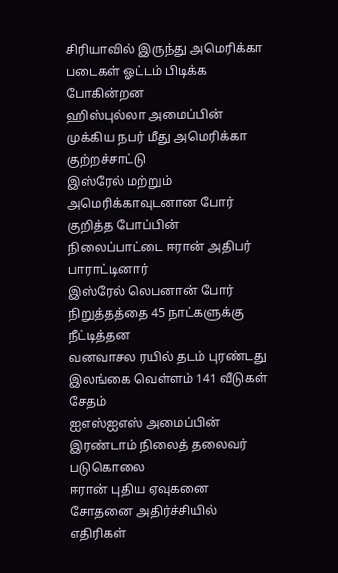சிரியாவில் இருந்து அமெரிக்கா படைகள் ஓட்டம் பிடிக்க போகின்றன
ஹிஸ்புல்லா அமைப்பின் முக்கிய நபர் மீது அமெரிக்கா குற்றச்சாட்டு
இஸ்ரேல் மற்றும் அமெரிக்காவுடனான போர் குறித்த போப்பின் நிலைப்பாட்டை ஈரான் அதிபர் பாராட்டினார்
இஸ்ரேல் லெபனான் போர் நிறுத்தத்தை 45 நாட்களுக்கு நீட்டித்தன
வனவாசல ரயில் தடம் புரண்டது
இலங்கை வெள்ளம் 141 வீடுகள் சேதம்
ஐஎஸ்ஐஎஸ் அமைப்பின் இரண்டாம் நிலைத் தலைவர் படுகொலை
ஈரான் புதிய ஏவுகனை சோதனை அதிர்ச்சியில் எதிரிகள்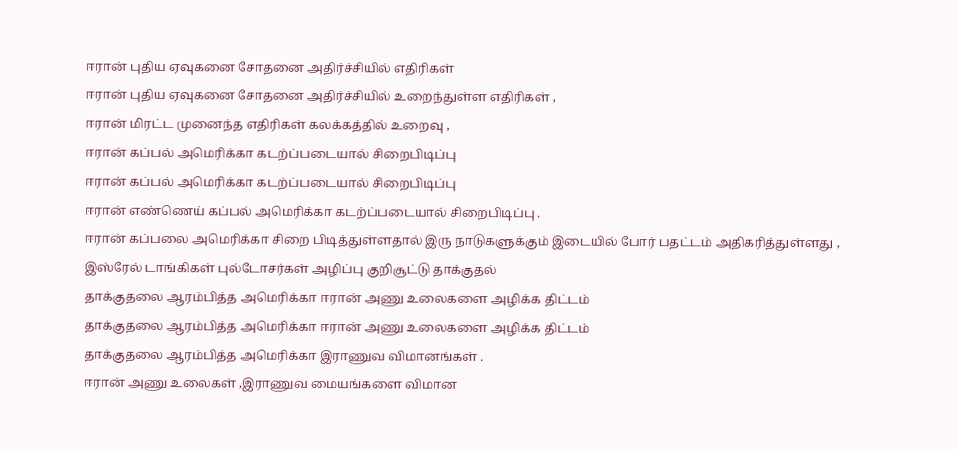ஈரான் புதிய ஏவுகனை சோதனை அதிர்ச்சியில் எதிரிகள்
ஈரான் புதிய ஏவுகனை சோதனை அதிர்ச்சியில் உறைந்துள்ள எதிரிகள் ,
ஈரான் மிரட்ட முனைந்த எதிரிகள் கலக்கத்தில் உறைவு ,
ஈரான் கப்பல் அமெரிக்கா கடற்ப்படையால் சிறைபிடிப்பு
ஈரான் கப்பல் அமெரிக்கா கடற்ப்படையால் சிறைபிடிப்பு
ஈரான் எண்ணெய் கப்பல் அமெரிக்கா கடற்ப்படையால் சிறைபிடிப்பு .
ஈரான் கப்பலை அமெரிக்கா சிறை பிடித்துள்ளதால் இரு நாடுகளுக்கும் இடையில் போர் பதட்டம் அதிகரித்துள்ளது ,
இஸ்ரேல் டாங்கிகள் புல்டோசர்கள் அழிப்பு குறிசூட்டு தாக்குதல்
தாக்குதலை ஆரம்பித்த அமெரிக்கா ஈரான் அணு உலைகளை அழிக்க திட்டம்
தாக்குதலை ஆரம்பித்த அமெரிக்கா ஈரான் அணு உலைகளை அழிக்க திட்டம்
தாக்குதலை ஆரம்பித்த அமெரிக்கா இராணுவ விமானங்கள் .
ஈரான் அணு உலைகள் ,இராணுவ மையங்களை விமான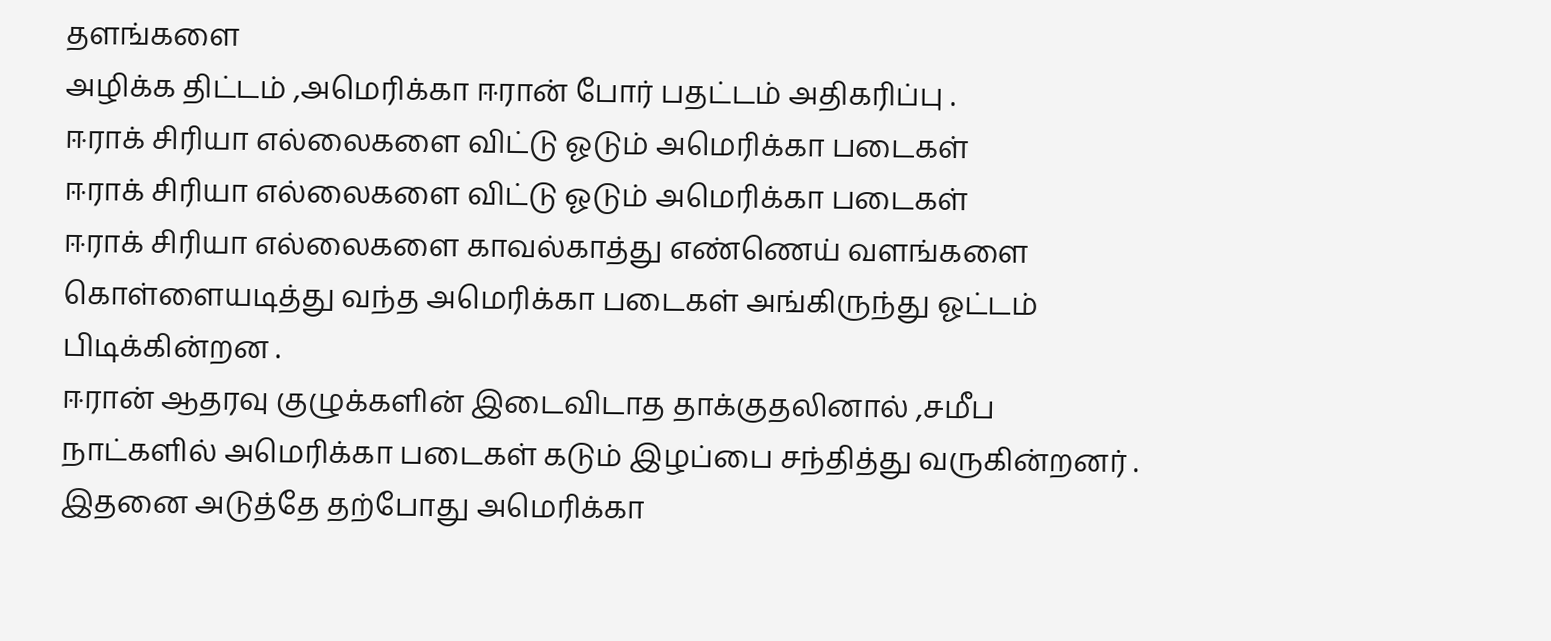தளங்களை
அழிக்க திட்டம் ,அமெரிக்கா ஈரான் போர் பதட்டம் அதிகரிப்பு .
ஈராக் சிரியா எல்லைகளை விட்டு ஓடும் அமெரிக்கா படைகள்
ஈராக் சிரியா எல்லைகளை விட்டு ஓடும் அமெரிக்கா படைகள்
ஈராக் சிரியா எல்லைகளை காவல்காத்து எண்ணெய் வளங்களை கொள்ளையடித்து வந்த அமெரிக்கா படைகள் அங்கிருந்து ஓட்டம் பிடிக்கின்றன .
ஈரான் ஆதரவு குழுக்களின் இடைவிடாத தாக்குதலினால் ,சமீப நாட்களில் அமெரிக்கா படைகள் கடும் இழப்பை சந்தித்து வருகின்றனர் .
இதனை அடுத்தே தற்போது அமெரிக்கா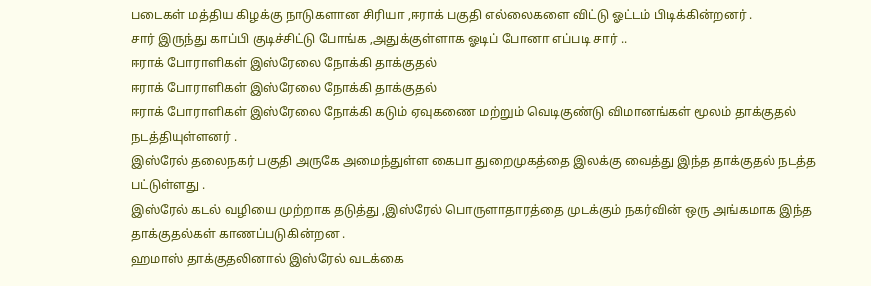படைகள் மத்திய கிழக்கு நாடுகளான சிரியா ,ஈராக் பகுதி எல்லைகளை விட்டு ஓட்டம் பிடிக்கின்றனர் .
சார் இருந்து காப்பி குடிச்சிட்டு போங்க ,அதுக்குள்ளாக ஓடிப் போனா எப்படி சார் ..
ஈராக் போராளிகள் இஸ்ரேலை நோக்கி தாக்குதல்
ஈராக் போராளிகள் இஸ்ரேலை நோக்கி தாக்குதல்
ஈராக் போராளிகள் இஸ்ரேலை நோக்கி கடும் ஏவுகணை மற்றும் வெடிகுண்டு விமானங்கள் மூலம் தாக்குதல் நடத்தியுள்ளனர் .
இஸ்ரேல் தலைநகர் பகுதி அருகே அமைந்துள்ள கைபா துறைமுகத்தை இலக்கு வைத்து இந்த தாக்குதல் நடத்த பட்டுள்ளது .
இஸ்ரேல் கடல் வழியை முற்றாக தடுத்து ,இஸ்ரேல் பொருளாதாரத்தை முடக்கும் நகர்வின் ஒரு அங்கமாக இந்த தாக்குதல்கள் காணப்படுகின்றன .
ஹமாஸ் தாக்குதலினால் இஸ்ரேல் வடக்கை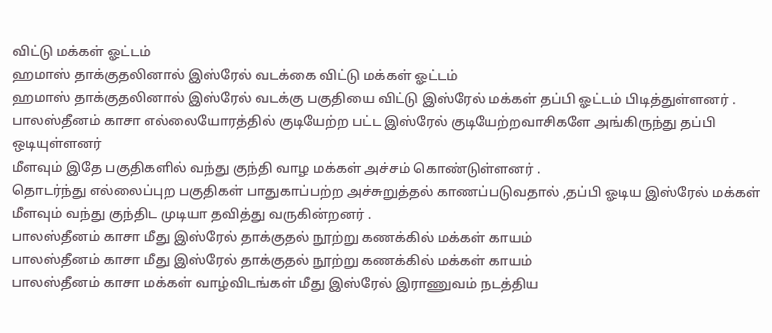விட்டு மக்கள் ஓட்டம்
ஹமாஸ் தாக்குதலினால் இஸ்ரேல் வடக்கை விட்டு மக்கள் ஓட்டம்
ஹமாஸ் தாக்குதலினால் இஸ்ரேல் வடக்கு பகுதியை விட்டு இஸ்ரேல் மக்கள் தப்பி ஓட்டம் பிடித்துள்ளனர் .
பாலஸ்தீனம் காசா எல்லையோரத்தில் குடியேற்ற பட்ட இஸ்ரேல் குடியேற்றவாசிகளே அங்கிருந்து தப்பி ஒடியுள்ளனர்
மீளவும் இதே பகுதிகளில் வந்து குந்தி வாழ மக்கள் அச்சம் கொண்டுள்ளனர் .
தொடர்ந்து எல்லைப்புற பகுதிகள் பாதுகாப்பற்ற அச்சுறுத்தல் காணப்படுவதால் ,தப்பி ஓடிய இஸ்ரேல் மக்கள் மீளவும் வந்து குந்திட முடியா தவித்து வருகின்றனர் .
பாலஸ்தீனம் காசா மீது இஸ்ரேல் தாக்குதல் நூற்று கணக்கில் மக்கள் காயம்
பாலஸ்தீனம் காசா மீது இஸ்ரேல் தாக்குதல் நூற்று கணக்கில் மக்கள் காயம்
பாலஸ்தீனம் காசா மக்கள் வாழ்விடங்கள் மீது இஸ்ரேல் இராணுவம் நடத்திய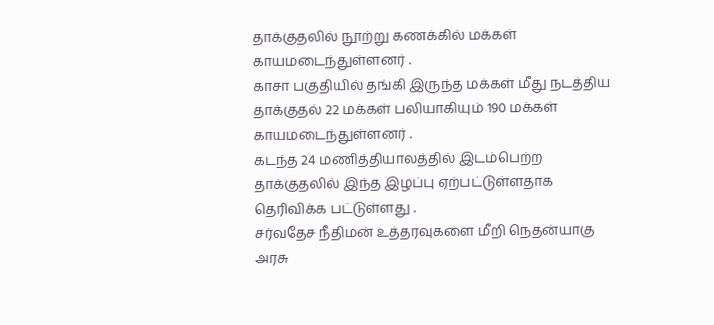தாக்குதலில் நூற்று கணக்கில் மக்கள் காயமடைந்துள்ளனர் .
காசா பகுதியில் தங்கி இருந்த மக்கள் மீது நடத்திய தாக்குதல் 22 மக்கள் பலியாகியும் 190 மக்கள் காயமடைந்துள்ளனர் .
கடந்த 24 மணித்தியாலத்தில் இடம்பெற்ற தாக்குதலில் இந்த இழப்பு ஏற்பட்டுள்ளதாக தெரிவிக்க பட்டுள்ளது .
சர்வதேச நீதிமன் உத்தரவுகளை மீறி நெதன்யாகு அரசு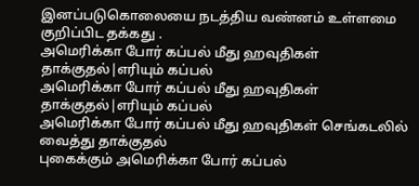இனப்படுகொலையை நடத்திய வண்னம் உள்ளமை குறிப்பிட தக்கது .
அமெரிக்கா போர் கப்பல் மீது ஹவுதிகள் தாக்குதல்|எரியும் கப்பல்
அமெரிக்கா போர் கப்பல் மீது ஹவுதிகள் தாக்குதல்|எரியும் கப்பல்
அமெரிக்கா போர் கப்பல் மீது ஹவுதிகள் செங்கடலில் வைத்து தாக்குதல்
புகைக்கும் அமெரிக்கா போர் கப்பல்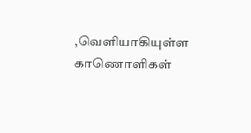,வெளியாகியுள்ள காணொளிகள்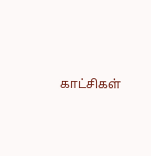காட்சிகள்